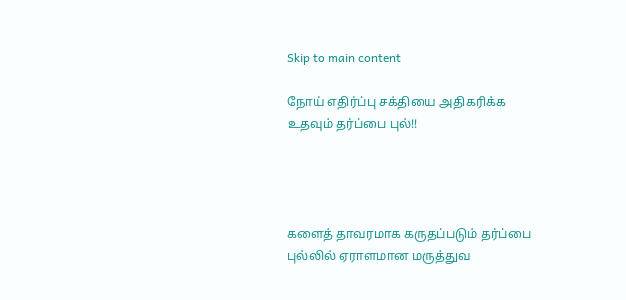Skip to main content

நோய் எதிர்ப்பு சக்தியை அதிகரிக்க உதவும் தர்ப்பை புல்!!




களைத் தாவரமாக கருதப்படும் தர்ப்பை புல்லில் ஏராளமான மருத்துவ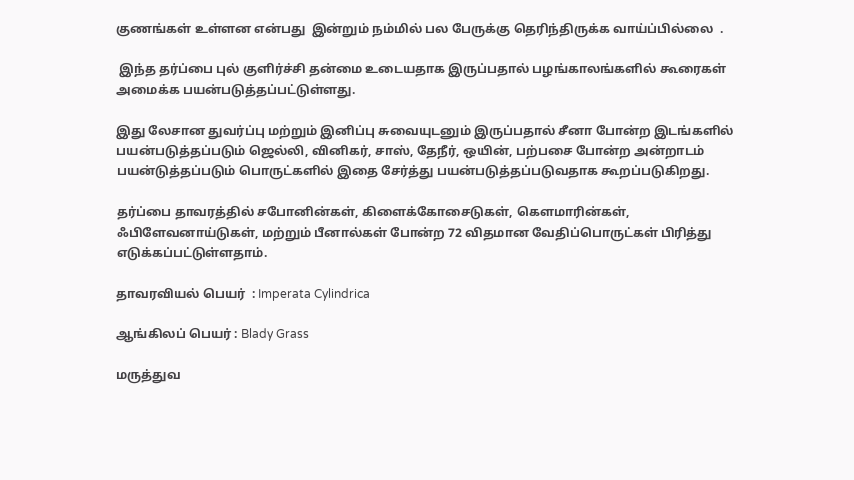குணங்கள் உள்ளன என்பது  இன்றும் நம்மில் பல பேருக்கு தெரிந்திருக்க வாய்ப்பில்லை  .

 இந்த தர்ப்பை புல் குளிர்ச்சி தன்மை உடையதாக இருப்பதால் பழங்காலங்களில் கூரைகள் அமைக்க பயன்படுத்தப்பட்டுள்ளது.

இது லேசான துவர்ப்பு மற்றும் இனிப்பு சுவையுடனும் இருப்பதால் சீனா போன்ற இடங்களில் பயன்படுத்தப்படும் ஜெல்லி, வினிகர், சாஸ், தேநீர், ஒயின், பற்பசை போன்ற அன்றாடம் பயன்டுத்தப்படும் பொருட்களில் இதை சேர்த்து பயன்படுத்தப்படுவதாக கூறப்படுகிறது.

தர்ப்பை தாவரத்தில் சபோனின்கள், கிளைக்கோசைடுகள், கெளமாரின்கள், ஃபிளேவனாய்டுகள், மற்றும் பீனால்கள் போன்ற 72 விதமான வேதிப்பொருட்கள் பிரித்து எடுக்கப்பட்டுள்ளதாம்.

தாவரவியல் பெயர்  : Imperata Cylindrica

ஆங்கிலப் பெயர் : Blady Grass

மருத்துவ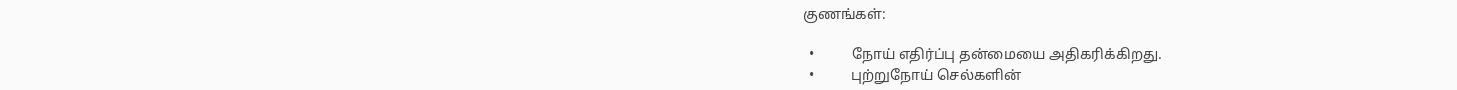குணங்கள்:

  •          நோய் எதிர்ப்பு தன்மையை அதிகரிக்கிறது.
  •          புற்றுநோய் செல்களின்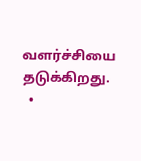வளர்ச்சியை தடுக்கிறது.
  •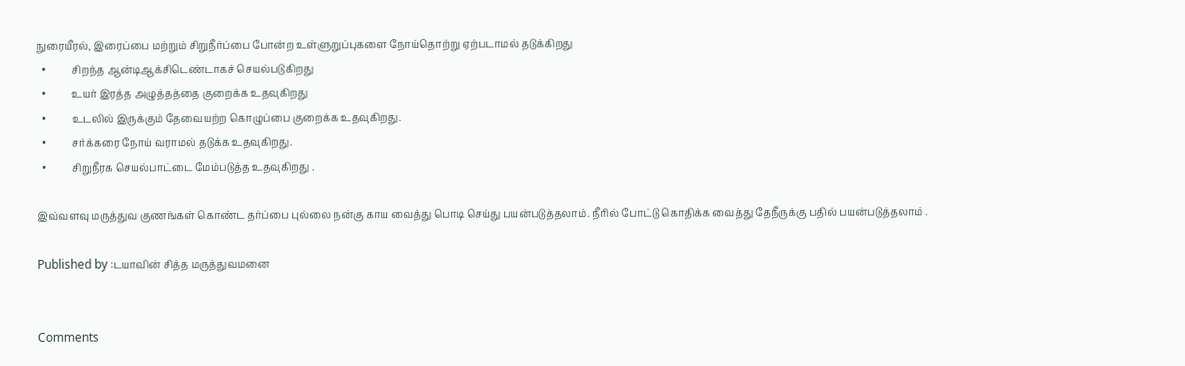நுரையீரல், இரைப்பை மற்றும் சிறுநீர்ப்பை போன்ற உள்ளுறுப்புகளை நோய்தொற்று ஏற்படாமல் தடுக்கிறது
  •          சிறந்த ஆன்டிஆக்சிடெண்டாகச் செயல்படுகிறது
  •          உயர் இரத்த அழுத்தத்தை குறைக்க உதவுகிறது
  •          உடலில் இருக்கும் தேவையற்ற கொழுப்பை குறைக்க உதவுகிறது.
  •          சர்க்கரை நோய் வராமல் தடுக்க உதவுகிறது.
  •          சிறுநீரக செயல்பாட்டை மேம்படுத்த உதவுகிறது .

இவ்வளவு மருத்துவ குணங்கள் கொண்ட தர்ப்பை புல்லை நன்கு காய வைத்து பொடி செய்து பயன்படுத்தலாம். நீரில் போட்டு கொதிக்க வைத்து தேநீருக்கு பதில் பயன்படுத்தலாம் .

Published by :டயாவின் சித்த மருத்துவமனை


Comments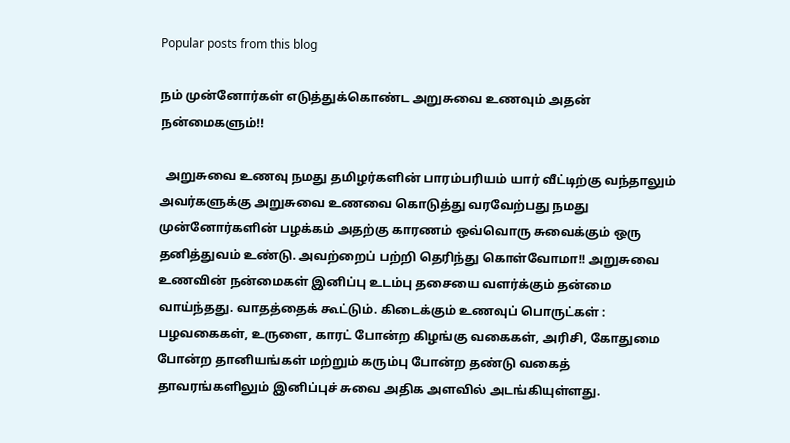Popular posts from this blog

நம் முன்னோர்கள் எடுத்துக்கொண்ட அறுசுவை உணவும் அதன் நன்மைகளும்!!

  அறுசுவை உணவு நமது தமிழர்களின் பாரம்பரியம் யார் வீட்டிற்கு வந்தாலும் அவர்களுக்கு அறுசுவை உணவை கொடுத்து வரவேற்பது நமது முன்னோர்களின் பழக்கம் அதற்கு காரணம் ஒவ்வொரு சுவைக்கும் ஒரு தனித்துவம் உண்டு. அவற்றைப் பற்றி தெரிந்து கொள்வோமா!! அறுசுவை உணவின் நன்மைகள் இனிப்பு உடம்பு தசையை வளர்க்கும் தன்மை வாய்ந்தது. வாதத்தைக் கூட்டும். கிடைக்கும் உணவுப் பொருட்கள் : பழவகைகள், உருளை, காரட் போன்ற கிழங்கு வகைகள், அரிசி, கோதுமை போன்ற தானியங்கள் மற்றும் கரும்பு போன்ற தண்டு வகைத் தாவரங்களிலும் இனிப்புச் சுவை அதிக அளவில் அடங்கியுள்ளது.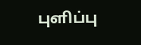புளிப்பு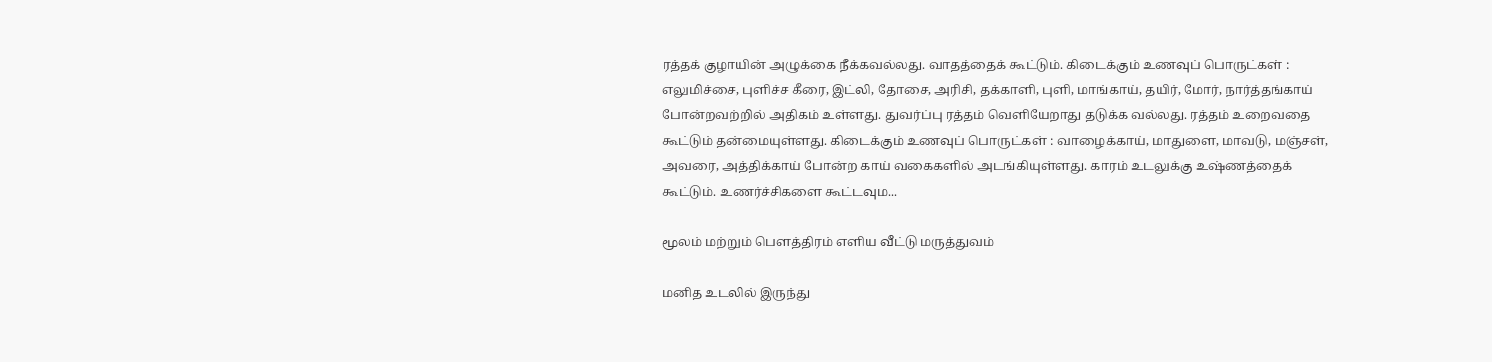ரத்தக் குழாயின் அழுக்கை நீக்கவல்லது. வாதத்தைக் கூட்டும். கிடைக்கும் உணவுப் பொருட்கள் : எலுமிச்சை, புளிச்ச கீரை, இட்லி, தோசை, அரிசி, தக்காளி, புளி, மாங்காய், தயிர், மோர், நார்த்தங்காய் போன்றவற்றில் அதிகம் உள்ளது. துவர்ப்பு ரத்தம் வெளியேறாது தடுக்க வல்லது. ரத்தம் உறைவதை கூட்டும் தன்மையுள்ளது. கிடைக்கும் உணவுப் பொருட்கள் : வாழைக்காய், மாதுளை, மாவடு, மஞ்சள், அவரை, அத்திக்காய் போன்ற காய் வகைகளில் அடங்கியுள்ளது. காரம் உடலுக்கு உஷ்ணத்தைக் கூட்டும். உணர்ச்சிகளை கூட்டவும...

மூலம் மற்றும் பௌத்திரம் எளிய வீட்டு மருத்துவம்

மனித உடலில் இருந்து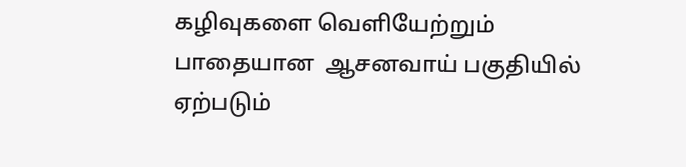கழிவுகளை வெளியேற்றும் பாதையான  ஆசனவாய் பகுதியில் ஏற்படும்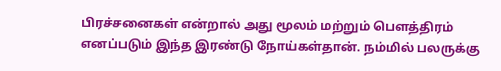பிரச்சனைகள் என்றால் அது மூலம் மற்றும் பௌத்திரம் எனப்படும் இந்த இரண்டு நோய்கள்தான். நம்மில் பலருக்கு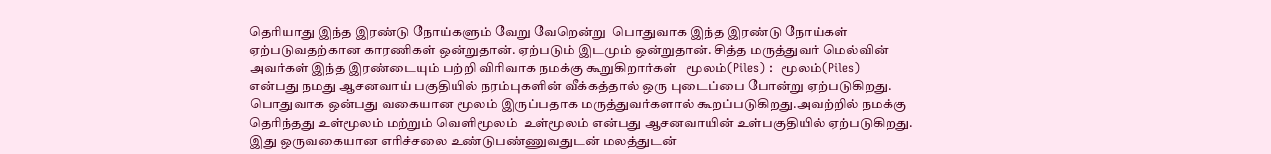தெரியாது இந்த இரண்டு நோய்களும் வேறு வேறென்று  பொதுவாக இந்த இரண்டு நோய்கள் ஏற்படுவதற்கான காரணிகள் ஒன்றுதான். ஏற்படும் இடமும் ஒன்றுதான். சித்த மருத்துவர் மெல்வின் அவர்கள் இந்த இரண்டையும் பற்றி விரிவாக நமக்கு கூறுகிறார்கள்   மூலம்(Piles) :  மூலம்(Piles) என்பது நமது ஆசனவாய் பகுதியில் நரம்புகளின் வீக்கத்தால் ஒரு புடைப்பை போன்று ஏற்படுகிறது. பொதுவாக ஒன்பது வகையான மூலம் இருப்பதாக மருத்துவர்களால் கூறப்படுகிறது.அவற்றில் நமக்கு தெரிந்தது உள்மூலம் மற்றும் வெளிமூலம்  உள்மூலம் என்பது ஆசனவாயின் உள்பகுதியில் ஏற்படுகிறது. இது ஒருவகையான எரிச்சலை உண்டுபண்ணுவதுடன் மலத்துடன்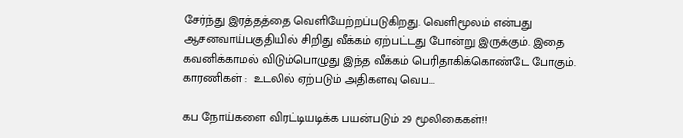சேர்ந்து இரத்தத்தை வெளியேற்றப்படுகிறது. வெளிமூலம் என்பது ஆசனவாய்பகுதியில் சிறிது வீக்கம் ஏற்பட்டது போன்று இருக்கும். இதை கவனிக்காமல் விடும்பொழுது இந்த வீக்கம் பெரிதாகிக்கொண்டே போகும். காரணிகள் :  உடலில் ஏற்படும் அதிகளவு வெப...

கப நோய்களை விரட்டியடிக்க பயன்படும் 29 மூலிகைகள்!!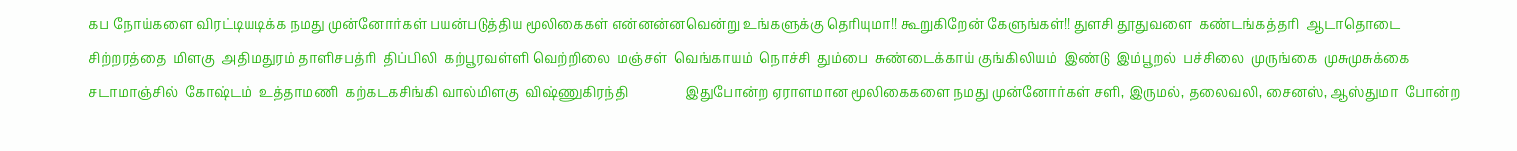கப நோய்களை விரட்டியடிக்க நமது முன்னோர்கள் பயன்படுத்திய மூலிகைகள் என்னன்னவென்று உங்களுக்கு தெரியுமா!! கூறுகிறேன் கேளுங்கள்!! துளசி தூதுவளை  கண்டங்கத்தரி  ஆடாதொடை  சிற்றரத்தை  மிளகு  அதிமதுரம் தாளிசபத்ரி  திப்பிலி  கற்பூரவள்ளி வெற்றிலை  மஞ்சள்  வெங்காயம்  நொச்சி  தும்பை  சுண்டைக்காய் குங்கிலியம்  இண்டு  இம்பூறல்  பச்சிலை  முருங்கை  முசுமுசுக்கை  சடாமாஞ்சில்  கோஷ்டம்  உத்தாமணி  கற்கடகசிங்கி வால்மிளகு  விஷ்ணுகிரந்தி                 இதுபோன்ற ஏராளமான மூலிகைகளை நமது முன்னோர்கள் சளி, இருமல், தலைவலி, சைனஸ், ஆஸ்துமா  போன்ற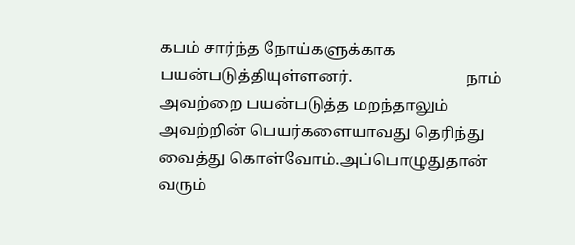கபம் சார்ந்த நோய்களுக்காக பயன்படுத்தியுள்ளனர்.                             நாம் அவற்றை பயன்படுத்த மறந்தாலும் அவற்றின் பெயர்களையாவது தெரிந்து வைத்து கொள்வோம்.அப்பொழுதுதான் வரும்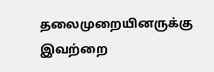தலைமுறையினருக்கு இவற்றை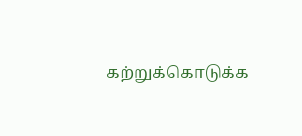கற்றுக்கொடுக்க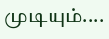முடியும்....